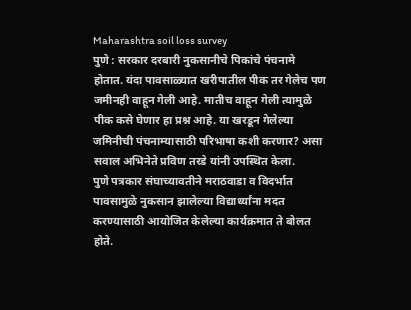Maharashtra soil loss survey
पुणे : सरकार दरबारी नुकसानीचे पिकांचे पंचनामे होतात. यंदा पावसाळ्यात खरीपातील पीक तर गेलेच पण जमीनही वाहून गेली आहे. मातीच वाहून गेली त्यामुळे पीक कसे घेणार हा प्रश्न आहे. या खरडून गेलेल्या जमिनीची पंचनाम्यासाठी परिभाषा कशी करणार? असा सवाल अभिनेते प्रविण तरडे यांनी उपस्थित केला.
पुणे पत्रकार संघाच्यावतीने मराठवाडा व विदर्भात पावसामुळे नुकसान झालेल्या विद्यार्थ्यांना मदत करण्यासाठी आयोजित केलेल्या कार्यक्रमात ते बोलत होते.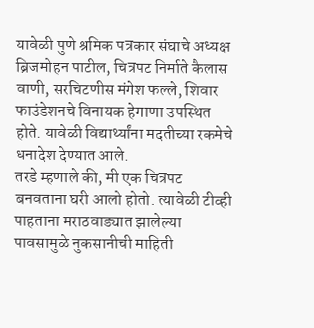यावेळी पुणे श्रमिक पत्रकार संघाचे अध्यक्ष ब्रिजमोहन पाटील, चित्रपट निर्माते कैलास वाणी, सरचिटणीस मंगेश फल्ले, शिवार फाउंडेशनचे विनायक हेगाणा उपस्थित होते. यावेळी विद्यार्थ्यांना मदतीच्या रकमेचे धनादेश देण्यात आले.
तरडे म्हणाले की, मी एक चित्रपट बनवताना घरी आलो होतो. त्यावेळी टीव्ही पाहताना मराठवाड्यात झालेल्या पावसामुळे नुकसानीची माहिती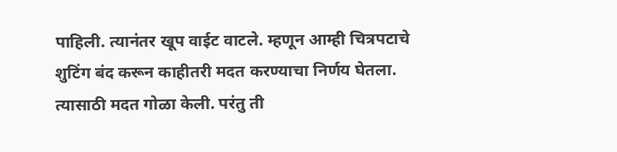पाहिली. त्यानंतर खूप वाईट वाटले. म्हणून आम्ही चित्रपटाचे शुटिंग बंद करून काहीतरी मदत करण्याचा निर्णय घेतला. त्यासाठी मदत गोळा केली. परंतु ती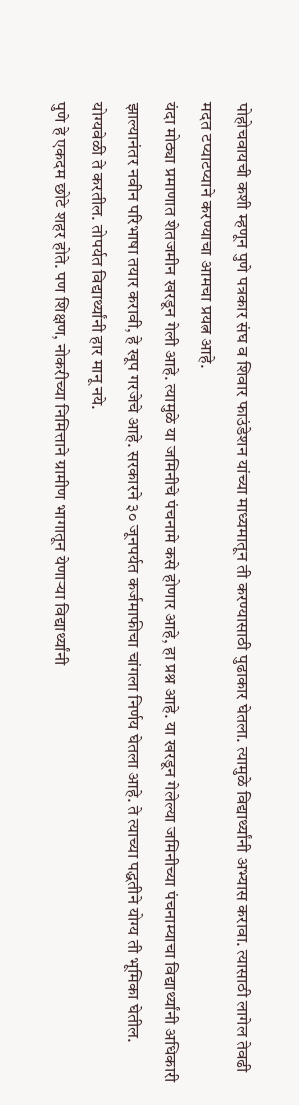पोहोचवायची कशी म्हणून पुणे पत्रकार संघ व शिवार फाउंडेशन यांच्या माध्यमातून ती करण्यासाठी पुढाकार घेतला. त्यामुळे विद्यार्थ्यांनी अभ्यास करावा. त्यासाठी लागेल तेवढी मदत टप्याटप्याने करण्याचा आमचा प्रयत्न आहे.
यंदा मोठ्या प्रमाणात शेतजमीन खरडून गेली आहे. त्यामुळे या जमिनीचे पंचनामे कसे होणार आहे, हा प्रश्न आहे. या खरडून गेलेल्या जमिनीच्या पंचनाम्याचा विद्यार्थ्यांनी अधिकारी झाल्यानंतर नवीन परिभाषा तयार करावी, हे खूप गरजेचे आहे. सरकारने ३० जूनपर्यत कर्जमाफीचा चांगला निर्णय घेतला आहे. ते त्याच्या पद्धतीने योग्य ती भूमिका घेतील. योग्यवेळी ते करतील. तोपर्यत विद्यार्थ्यांनी हार मानू नये.
पुणे हे एकदम छोटे शहर होते. पण शिक्षण, नोकरीच्या निमित्ताने ग्रामीण भागातून येणाऱ्या विद्यार्थ्यांनी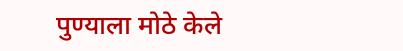पुण्याला मोठे केले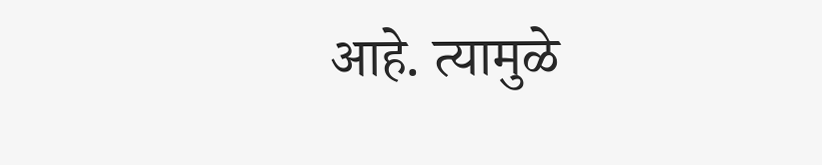आहे. त्यामुळे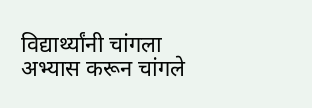विद्यार्थ्यांनी चांगला अभ्यास करून चांगले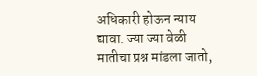अधिकारी होऊन न्याय द्यावा. ज्या ज्या वेळी मातीचा प्रश्न मांडला जातो,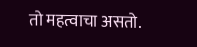तो महत्वाचा असतो.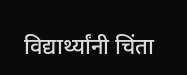विद्यार्थ्यांनी चिंता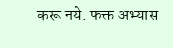करू नये. फक्त अभ्यास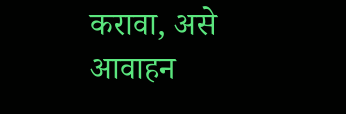करावा, असे आवाहन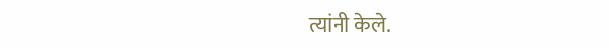त्यांनी केले.